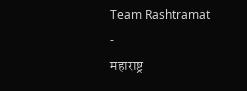Team Rashtramat
-
महाराष्ट्र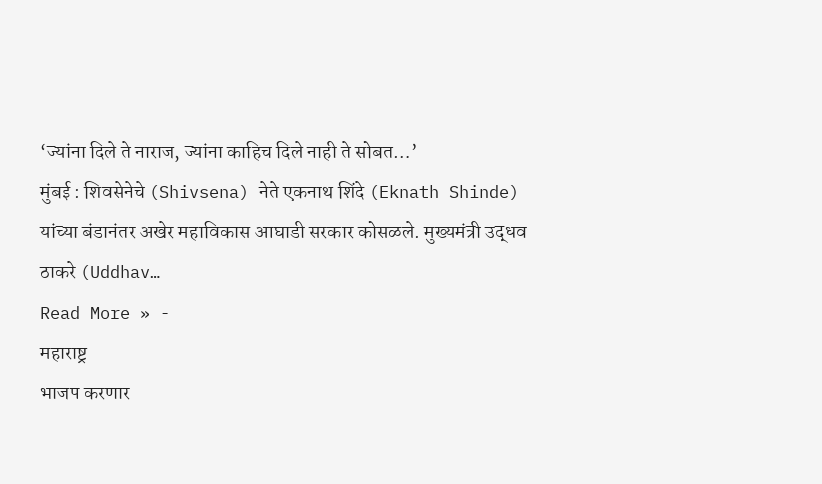‘ज्यांना दिले ते नाराज, ज्यांना काहिच दिले नाही ते सोबत…’
मुंबई : शिवसेनेचे (Shivsena) नेते एकनाथ शिंदे (Eknath Shinde) यांच्या बंडानंतर अखेर महाविकास आघाडी सरकार कोसळले. मुख्यमंत्री उद्धव ठाकरे (Uddhav…
Read More » -
महाराष्ट्र
भाजप करणार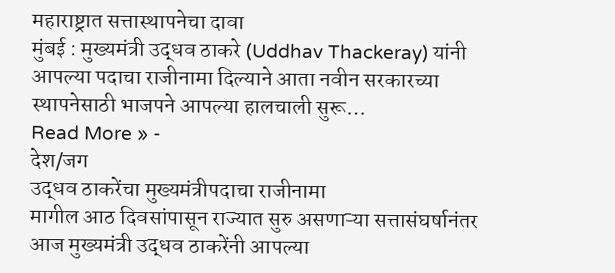महाराष्ट्रात सत्तास्थापनेचा दावा
मुंबई : मुख्यमंत्री उद्धव ठाकरे (Uddhav Thackeray) यांनी आपल्या पदाचा राजीनामा दिल्याने आता नवीन सरकारच्या स्थापनेसाठी भाजपने आपल्या हालचाली सुरू…
Read More » -
देश/जग
उद्धव ठाकरेंचा मुख्यमंत्रीपदाचा राजीनामा
मागील आठ दिवसांपासून राज्यात सुरु असणाऱ्या सत्तासंघर्षानंतर आज मुख्यमंत्री उद्धव ठाकरेंनी आपल्या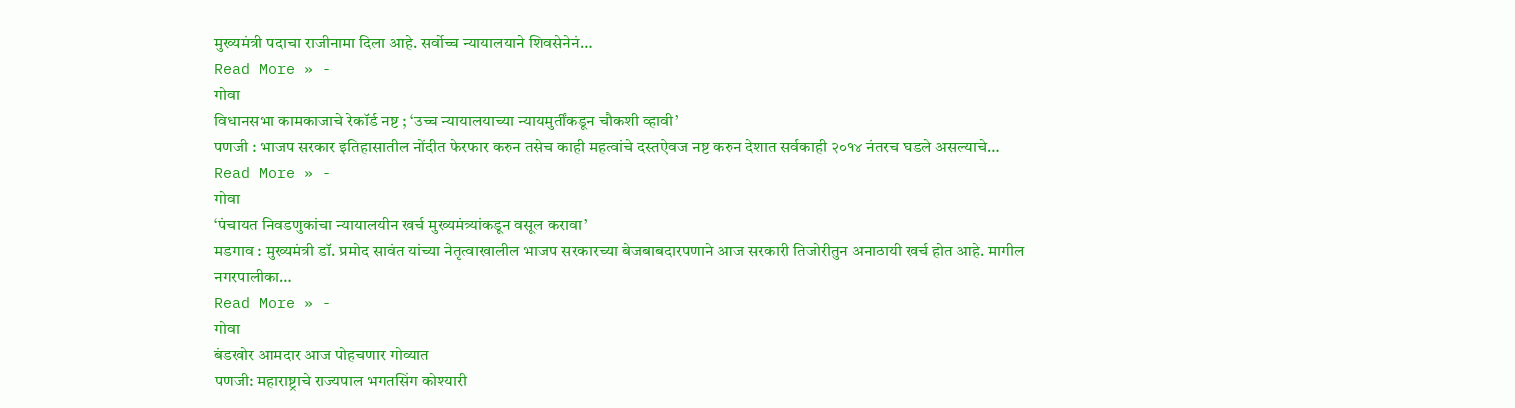मुख्यमंत्री पदाचा राजीनामा दिला आहे. सर्वोच्च न्यायालयाने शिवसेनेनं…
Read More » -
गोवा
विधानसभा कामकाजाचे रेकॉर्ड नष्ट ; ‘उच्च न्यायालयाच्या न्यायमुर्तींकडून चौकशी व्हावी’
पणजी : भाजप सरकार इतिहासातील नोंदीत फेरफार करुन तसेच काही महत्वांचे दस्तऐवज नष्ट करुन देशात सर्वकाही २०१४ नंतरच घडले असल्याचे…
Read More » -
गोवा
‘पंचायत निवडणुकांचा न्यायालयीन खर्च मुख्यमंत्र्यांकडून वसूल करावा’
मडगाव : मुख्यमंत्री डॉ. प्रमोद सावंत यांच्या नेतृत्वाखालील भाजप सरकारच्या बेजबाबदारपणाने आज सरकारी तिजोरीतुन अनाठायी खर्च होत आहे. मागील नगरपालीका…
Read More » -
गोवा
बंडखोर आमदार आज पोहचणार गोव्यात
पणजी: महाराष्ट्राचे राज्यपाल भगतसिंग कोश्यारी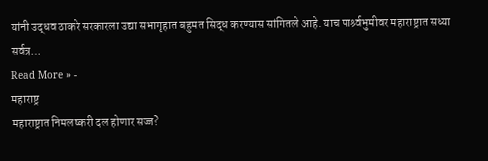यांनी उद्धव ठाकरे सरकारला उद्या सभागृहात बहुमत सिद्ध करण्यास सांगितले आहे. याच पार्श्र्वभुमीवर महाराष्ट्रात सध्या सर्वत्र…
Read More » -
महाराष्ट्र
महाराष्ट्रात निमलष्करी दल होणार सज्ज?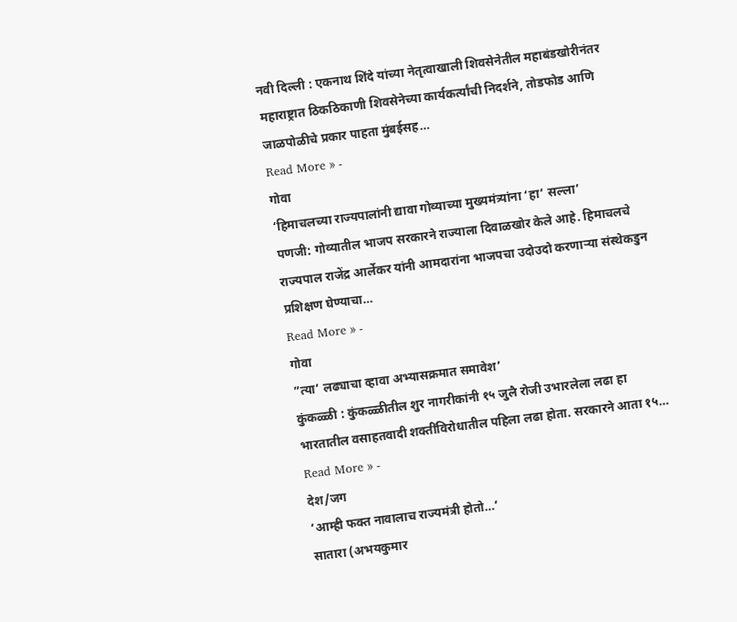नवी दिल्ली : एकनाथ शिंदे यांच्या नेतृत्वाखाली शिवसेनेतील महाबंडखोरीनंतर महाराष्ट्रात ठिकठिकाणी शिवसेनेच्या कार्यकर्त्यांची निदर्शने, तोडफोड आणि जाळपोळीचे प्रकार पाहता मुंबईसह…
Read More » -
गोवा
‘हिमाचलच्या राज्यपालांनी द्यावा गोव्याच्या मुख्यमंत्र्यांना ‘हा’ सल्ला’
पणजी: गोव्यातील भाजप सरकारने राज्याला दिवाळखोर केले आहे. हिमाचलचे राज्यपाल राजेंद्र आर्लेकर यांनी आमदारांना भाजपचा उदोउदो करणाऱ्या संस्थेकडुन प्रशिक्षण घेण्याचा…
Read More » -
गोवा
”त्या’ लढ्याचा व्हावा अभ्यासक्रमात समावेश’
कुंकळ्ळी : कुंकळ्ळीतील शुर नागरीकांनी १५ जुलै रोजी उभारलेला लढा हा भारतातील वसाहतवादी शक्तींविरोधातील पहिला लढा होता. सरकारने आता १५…
Read More » -
देश/जग
‘आम्ही फक्त नावालाच राज्यमंत्री होतो…’
सातारा (अभयकुमार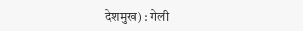देशमुख) : गेली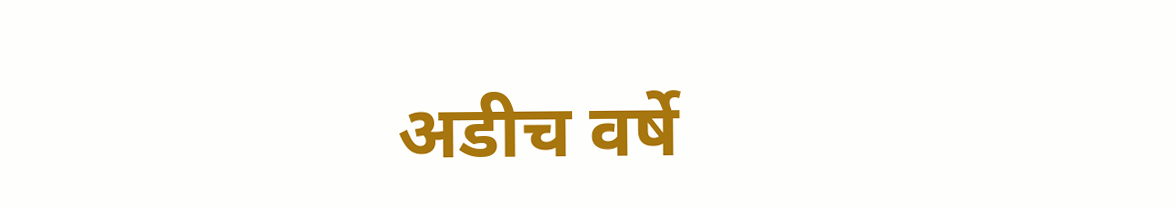अडीच वर्षे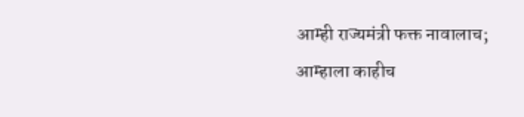आम्ही राज्यमंत्री फक्त नावालाच; आम्हाला काहीच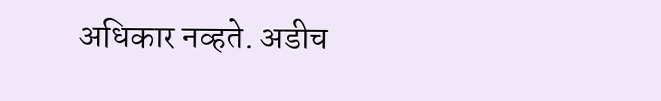अधिकार नव्हते. अडीच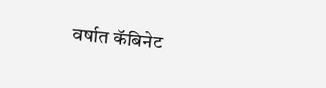वर्षात कॅबिनेट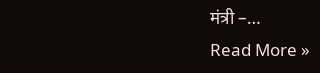मंत्री –…
Read More »